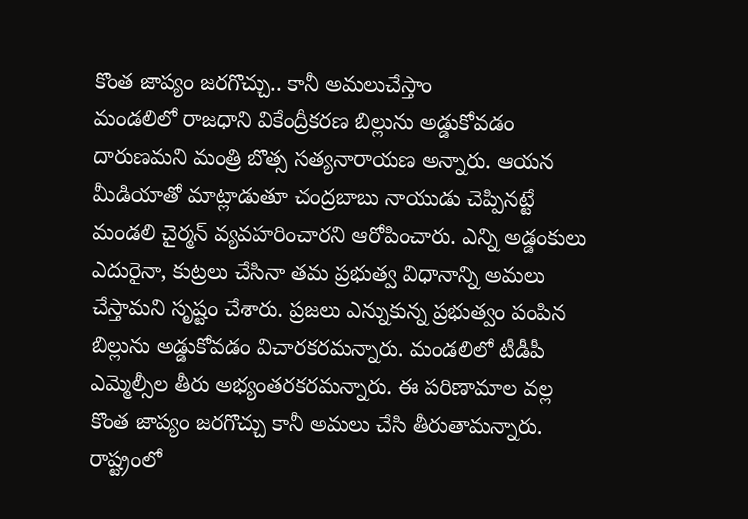కొంత జాప్యం జరగొచ్చు.. కానీ అమలుచేస్తాం
మండలిలో రాజధాని వికేంద్రీకరణ బిల్లును అడ్డుకోవడం దారుణమని మంత్రి బొత్స సత్యనారాయణ అన్నారు. ఆయన మీడియాతో మాట్లాడుతూ చంద్రబాబు నాయుడు చెప్పినట్టే మండలి చైర్మన్ వ్యవహరించారని ఆరోపించారు. ఎన్ని అడ్డంకులు ఎదురైనా, కుట్రలు చేసినా తమ ప్రభుత్వ విధానాన్ని అమలు చేస్తామని సృష్టం చేశారు. ప్రజలు ఎన్నుకున్న ప్రభుత్వం పంపిన బిల్లును అడ్డుకోవడం విచారకరమన్నారు. మండలిలో టీడీపీ ఎమ్మెల్సీల తీరు అభ్యంతరకరమన్నారు. ఈ పరిణామాల వల్ల కొంత జాప్యం జరగొచ్చు కానీ అమలు చేసి తీరుతామన్నారు. రాష్ట్రంలో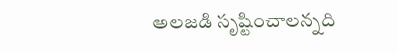అలజడి సృష్టించాలన్నది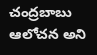చంద్రబాబు ఆలోచన అని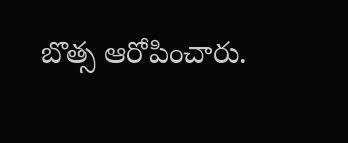బొత్స ఆరోపించారు.